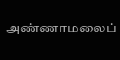அண்ணாமலைப்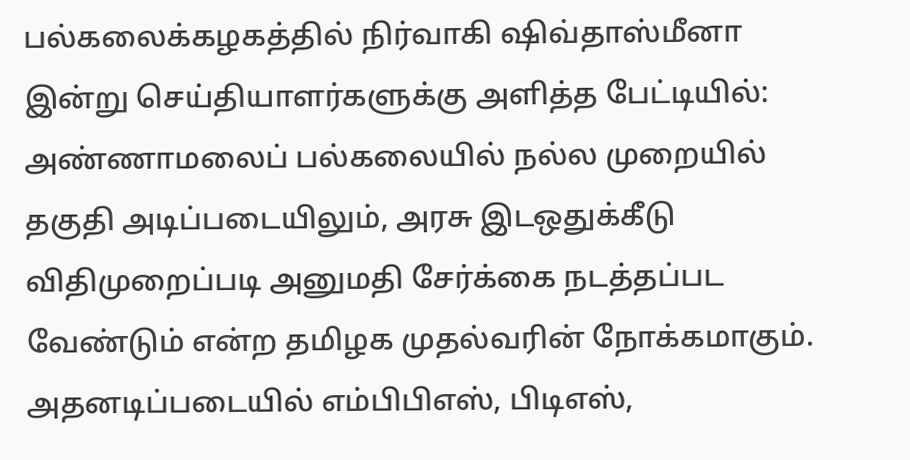பல்கலைக்கழகத்தில் நிர்வாகி ஷிவ்தாஸ்மீனா இன்று செய்தியாளர்களுக்கு அளித்த பேட்டியில்: அண்ணாமலைப் பல்கலையில் நல்ல முறையில் தகுதி அடிப்படையிலும், அரசு இடஒதுக்கீடு விதிமுறைப்படி அனுமதி சேர்க்கை நடத்தப்பட வேண்டும் என்ற தமிழக முதல்வரின் நோக்கமாகும். அதனடிப்படையில் எம்பிபிஎஸ், பிடிஎஸ்,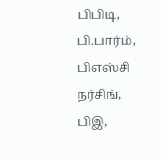பிபிடி, பி.பார்ம், பிஎஸ்சி நர்சிங், பிஇ,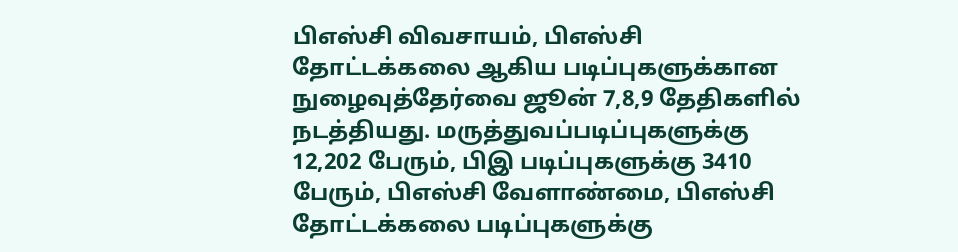பிஎஸ்சி விவசாயம், பிஎஸ்சி தோட்டக்கலை ஆகிய படிப்புகளுக்கான நுழைவுத்தேர்வை ஜூன் 7,8,9 தேதிகளில் நடத்தியது. மருத்துவப்படிப்புகளுக்கு 12,202 பேரும், பிஇ படிப்புகளுக்கு 3410 பேரும், பிஎஸ்சி வேளாண்மை, பிஎஸ்சி தோட்டக்கலை படிப்புகளுக்கு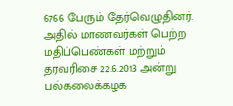6766 பேரும் தேர்வெழுதினர். அதில் மாணவர்கள் பெற்ற மதிப்பெண்கள் மற்றும் தரவரிசை 22.6.2013 அன்று பல்கலைக்கழக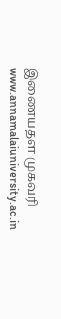இணையதள முகவரி www.annamalaiuniversity.ac.in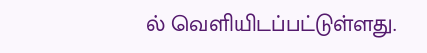ல் வெளியிடப்பட்டுள்ளது.